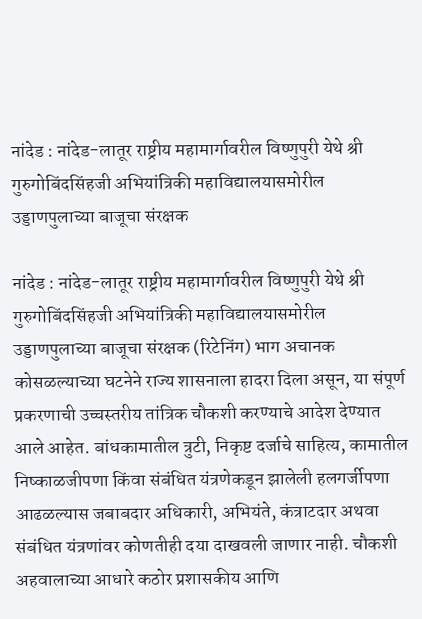नांदेड : नांदेड-लातूर राष्ट्रीय महामार्गावरील विष्णुपुरी येथे श्री गुरुगोबिंदसिंहजी अभियांत्रिकी महाविद्यालयासमोरील उड्डाणपुलाच्या बाजूचा संरक्षक

नांदेड : नांदेड-लातूर राष्ट्रीय महामार्गावरील विष्णुपुरी येथे श्री गुरुगोबिंदसिंहजी अभियांत्रिकी महाविद्यालयासमोरील उड्डाणपुलाच्या बाजूचा संरक्षक (रिटेनिंग) भाग अचानक कोसळल्याच्या घटनेने राज्य शासनाला हादरा दिला असून, या संपूर्ण प्रकरणाची उच्चस्तरीय तांत्रिक चौकशी करण्याचे आदेश देण्यात आले आहेत. बांधकामातील त्रुटी, निकृष्ट दर्जाचे साहित्य, कामातील निष्काळजीपणा किंवा संबंधित यंत्रणेकडून झालेली हलगर्जीपणा आढळल्यास जबाबदार अधिकारी, अभियंते, कंत्राटदार अथवा संबंधित यंत्रणांवर कोणतीही दया दाखवली जाणार नाही. चौकशी अहवालाच्या आधारे कठोर प्रशासकीय आणि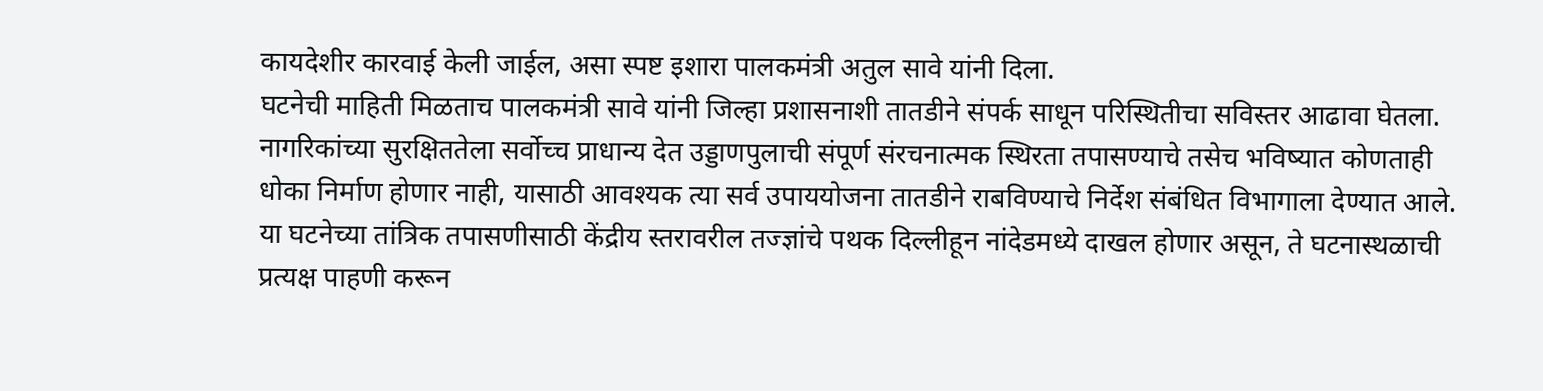कायदेशीर कारवाई केली जाईल, असा स्पष्ट इशारा पालकमंत्री अतुल सावे यांनी दिला.
घटनेची माहिती मिळताच पालकमंत्री सावे यांनी जिल्हा प्रशासनाशी तातडीने संपर्क साधून परिस्थितीचा सविस्तर आढावा घेतला. नागरिकांच्या सुरक्षिततेला सर्वोच्च प्राधान्य देत उड्डाणपुलाची संपूर्ण संरचनात्मक स्थिरता तपासण्याचे तसेच भविष्यात कोणताही धोका निर्माण होणार नाही, यासाठी आवश्यक त्या सर्व उपाययोजना तातडीने राबविण्याचे निर्देश संबंधित विभागाला देण्यात आले. या घटनेच्या तांत्रिक तपासणीसाठी केंद्रीय स्तरावरील तज्ज्ञांचे पथक दिल्लीहून नांदेडमध्ये दाखल होणार असून, ते घटनास्थळाची प्रत्यक्ष पाहणी करून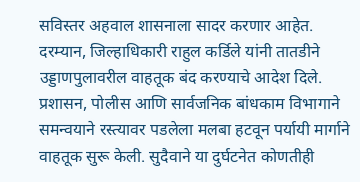सविस्तर अहवाल शासनाला सादर करणार आहेत.
दरम्यान, जिल्हाधिकारी राहुल कर्डिले यांनी तातडीने उड्डाणपुलावरील वाहतूक बंद करण्याचे आदेश दिले. प्रशासन, पोलीस आणि सार्वजनिक बांधकाम विभागाने समन्वयाने रस्त्यावर पडलेला मलबा हटवून पर्यायी मार्गाने वाहतूक सुरू केली. सुदैवाने या दुर्घटनेत कोणतीही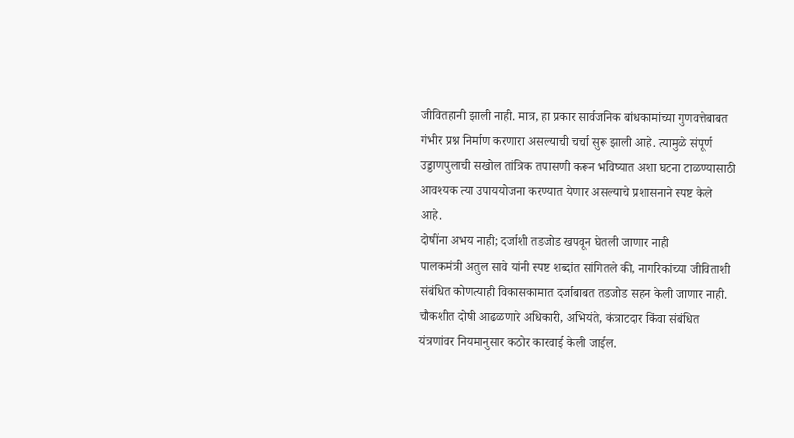जीवितहानी झाली नाही. मात्र, हा प्रकार सार्वजनिक बांधकामांच्या गुणवत्तेबाबत गंभीर प्रश्न निर्माण करणारा असल्याची चर्चा सुरू झाली आहे. त्यामुळे संपूर्ण उड्डाणपुलाची सखोल तांत्रिक तपासणी करून भविष्यात अशा घटना टाळण्यासाठी आवश्यक त्या उपाययोजना करण्यात येणार असल्याचे प्रशासनाने स्पष्ट केले आहे.
दोषींना अभय नाही; दर्जाशी तडजोड खपवून घेतली जाणार नाही
पालकमंत्री अतुल सावे यांनी स्पष्ट शब्दांत सांगितले की, नागरिकांच्या जीविताशी संबंधित कोणत्याही विकासकामात दर्जाबाबत तडजोड सहन केली जाणार नाही. चौकशीत दोषी आढळणारे अधिकारी, अभियंते, कंत्राटदार किंवा संबंधित यंत्रणांवर नियमानुसार कठोर कारवाई केली जाईल.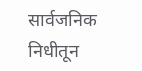सार्वजनिक निधीतून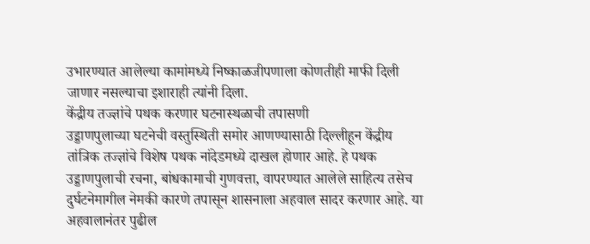उभारण्यात आलेल्या कामांमध्ये निष्काळजीपणाला कोणतीही माफी दिली जाणार नसल्याचा इशाराही त्यांनी दिला.
केंद्रीय तज्ज्ञांचे पथक करणार घटनास्थळाची तपासणी
उड्डाणपुलाच्या घटनेची वस्तुस्थिती समोर आणण्यासाठी दिल्लीहून केंद्रीय तांत्रिक तज्ज्ञांचे विशेष पथक नांदेडमध्ये दाखल होणार आहे. हे पथक उड्डाणपुलाची रचना, बांधकामाची गुणवत्ता, वापरण्यात आलेले साहित्य तसेच दुर्घटनेमागील नेमकी कारणे तपासून शासनाला अहवाल सादर करणार आहे. या अहवालानंतर पुढील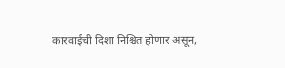कारवाईची दिशा निश्चित होणार असून,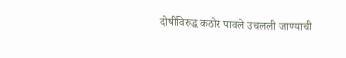दोषींविरुद्ध कठोर पावले उचलली जाण्याची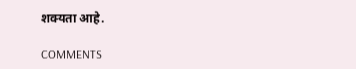शक्यता आहे.

COMMENTS